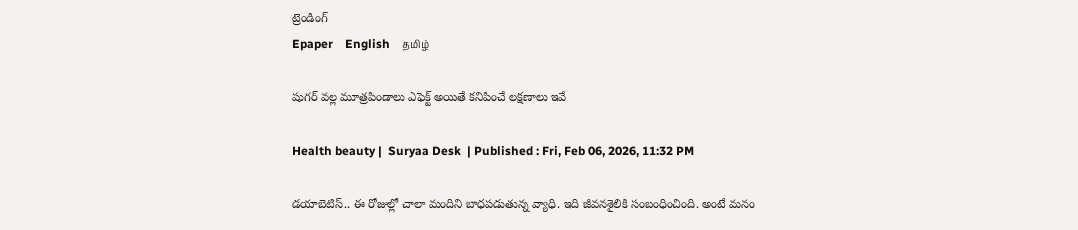ట్రెండింగ్
Epaper    English    தமிழ்

షుగర్ వల్ల మూత్రపిండాలు ఎఫెక్ట్ అయితే కనిపించే లక్షణాలు ఇవే

Health beauty |  Suryaa Desk  | Published : Fri, Feb 06, 2026, 11:32 PM

డయాబెటిస్‌.. ఈ రోజుల్లో చాలా మందిని బాధపడుతున్న వ్యాధి. ఇది జీవనశైలికి సంబంధించింది. అంటే మనం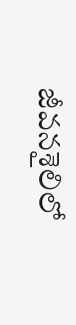జీవనశైలిలో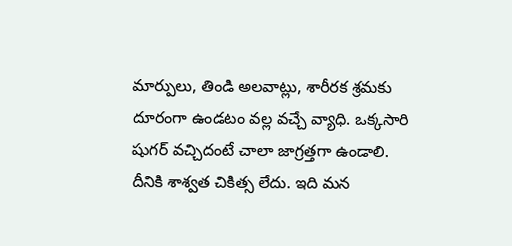మార్పులు, తిండి అలవాట్లు, శారీరక శ్రమకు దూరంగా ఉండటం వల్ల వచ్చే వ్యాధి. ఒక్కసారి షుగర్ వచ్చిదంటే చాలా జాగ్రత్తగా ఉండాలి. దీనికి శాశ్వత చికిత్స లేదు. ఇది మన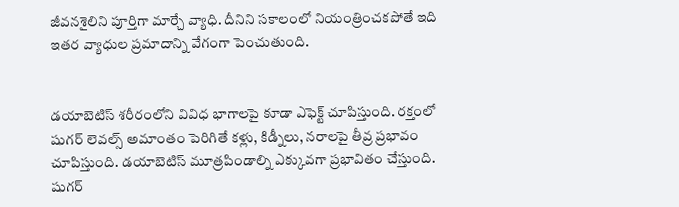జీవనశైలిని పూర్తిగా మార్చే వ్యాధి. దీనిని సకాలంలో నియంత్రించకపోతే ఇది ఇతర వ్యాధుల ప్రమాదాన్ని వేగంగా పెంచుతుంది.


డయాబెటిస్ శరీరంలోని వివిధ భాగాలపై కూడా ఎఫెక్ట్ చూపిస్తుంది. రక్తంలో షుగర్ లెవల్స్ అమాంతం పెరిగితే కళ్లు, కిడ్నీలు, నరాలపై తీవ్ర ప్రభావం చూపిస్తుంది. డయాబెటిస్ మూత్రపిండాల్ని ఎక్కువగా ప్రభావితం చేస్తుంది. షుగర్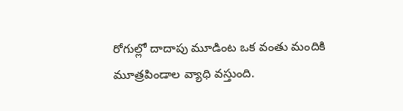రోగుల్లో దాదాపు మూడింట ఒక వంతు మందికి మూత్రపిండాల వ్యాధి వస్తుంది.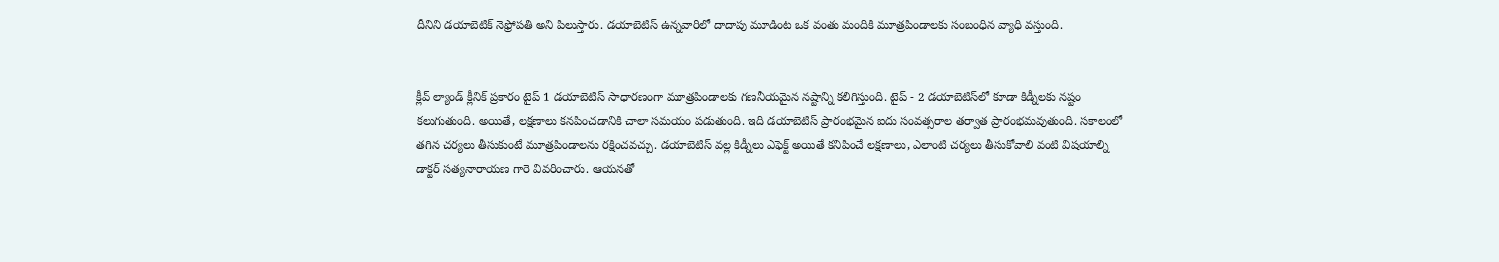దీనిని డయాబెటిక్ నెఫ్రోపతి అని పిలుస్తారు. డయాబెటిస్ ఉన్నవారిలో దాదాపు మూడింట ఒక వంతు మందికి మూత్రపిండాలకు సంబంధిన వ్యాధి వస్తుంది.


క్లీవ్ ల్యాండ్ క్లీనిక్ ప్రకారం టైప్ 1 డయాబెటిస్ సాధారణంగా మూత్రపిండాలకు గణనీయమైన నష్టాన్ని కలిగిస్తుంది. టైప్ - 2 డయాబెటిస్‌లో కూడా కిడ్నీలకు నష్టం కలుగుతుంది. అయితే, లక్షణాలు కనపించడానికి చాలా సమయం పడుతుంది. ఇది డయాబెటిస్ ప్రారంభమైన ఐదు సంవత్సరాల తర్వాత ప్రారంభమవుతుంది. సకాలంలో తగిన చర్యలు తీసుకుంటే మూత్రపిండాలను రక్షించవచ్చు. డయాబెటిస్ వల్ల కిడ్నీలు ఎఫెక్ట్ అయితే కనిపించే లక్షణాలు, ఎలాంటి చర్యలు తీసుకోవాలి వంటి విషయాల్ని డాక్టర్ సత్యనారాయణ గారె వివరించారు. ఆయనతో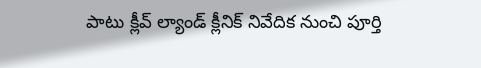పాటు క్లీవ్ ల్యాండ్ క్లీనిక్ నివేదిక నుంచి పూర్తి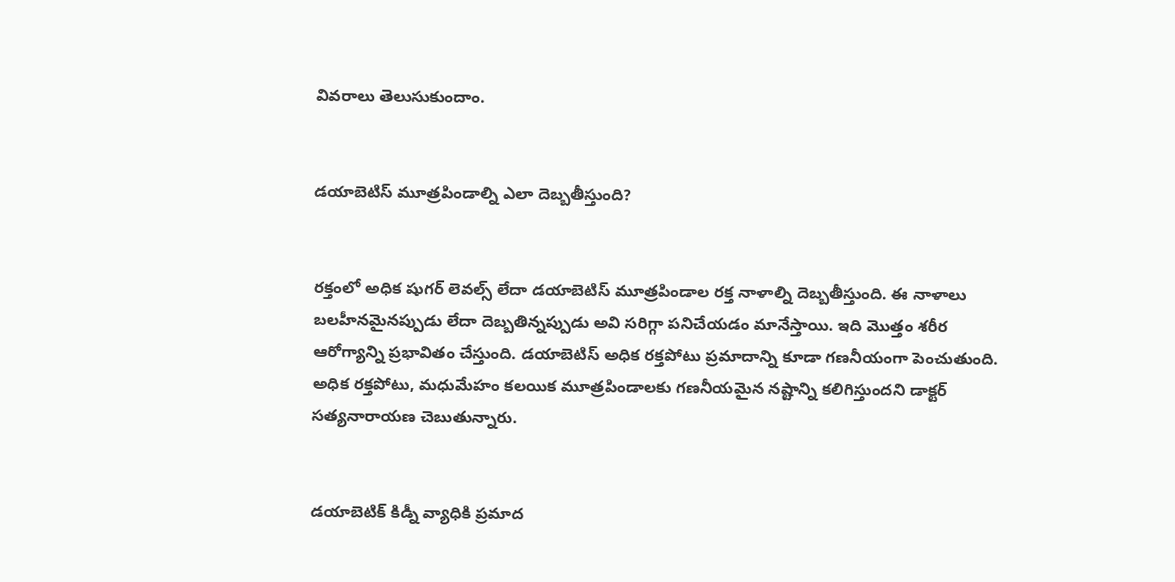వివరాలు తెలుసుకుందాం.


డయాబెటిస్ మూత్రపిండాల్ని ఎలా దెబ్బతీస్తుంది?


రక్తంలో అధిక షుగర్ లెవల్స్ లేదా డయాబెటిస్ మూత్రపిండాల రక్త నాళాల్ని దెబ్బతీస్తుంది. ఈ నాళాలు బలహీనమైనప్పుడు లేదా దెబ్బతిన్నప్పుడు అవి సరిగ్గా పనిచేయడం మానేస్తాయి. ఇది మొత్తం శరీర ఆరోగ్యాన్ని ప్రభావితం చేస్తుంది. డయాబెటిస్ అధిక రక్తపోటు ప్రమాదాన్ని కూడా గణనీయంగా పెంచుతుంది. అధిక రక్తపోటు, మధుమేహం కలయిక మూత్రపిండాలకు గణనీయమైన నష్టాన్ని కలిగిస్తుందని డాక్టర్ సత్యనారాయణ చెబుతున్నారు.


డయాబెటిక్ కిడ్నీ వ్యాధికి ప్రమాద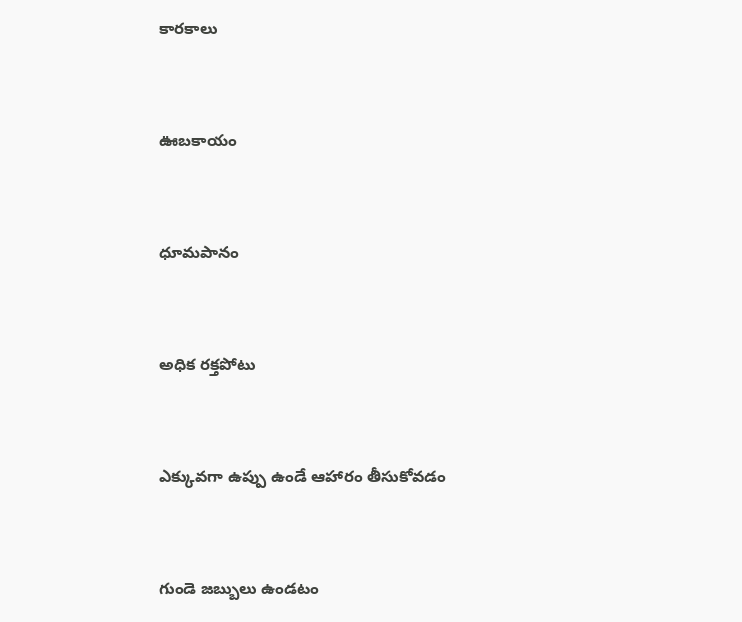కారకాలు


ఊబకాయం


ధూమపానం


అధిక రక్తపోటు


ఎక్కువగా ఉప్పు ఉండే ఆహారం తీసుకోవడం


గుండె జబ్బులు ఉండటం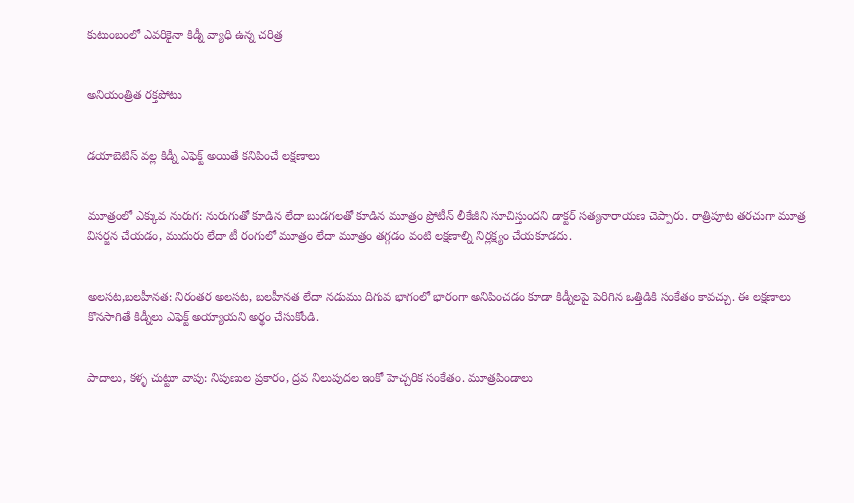కుటుంబంలో ఎవరికైనా కిడ్నీ వ్యాధి ఉన్న చరిత్ర


అనియంత్రిత రక్తపోటు


డయాబెటిస్ వల్ల కిడ్నీ ఎఫెక్ట్ అయితే కనిపించే లక్షణాలు


మూత్రంలో ఎక్కువ నురుగ: నురుగుతో కూడిన లేదా బుడగలతో కూడిన మూత్రం ప్రోటీన్ లీకేజీని సూచిస్తుందని డాక్టర్ సత్యనారాయణ చెప్పారు. రాత్రిపూట తరచుగా మూత్ర విసర్జన చేయడం, ముదురు లేదా టీ రంగులో మూత్రం లేదా మూత్రం తగ్గడం వంటి లక్షణాల్ని నిర్లక్ష్యం చేయకూడదు.


అలసట,బలహీనత: నిరంతర అలసట, బలహీనత లేదా నడుము దిగువ భాగంలో భారంగా అనిపించడం కూడా కిడ్నీలపై పెరిగిన ఒత్తిడికి సంకేతం కావచ్చు. ఈ లక్షణాలు కొనసాగితే కిడ్నీలు ఎఫెక్ట్ అయ్యాయని అర్థం చేసుకోండి.


పాదాలు, కళ్ళ చుట్టూ వాపు: నిపుణుల ప్రకారం, ద్రవ నిలుపుదల ఇంకో హెచ్చరిక సంకేతం. మూత్రపిండాలు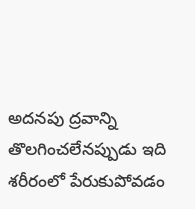అదనపు ద్రవాన్ని తొలగించలేనప్పుడు ఇది శరీరంలో పేరుకుపోవడం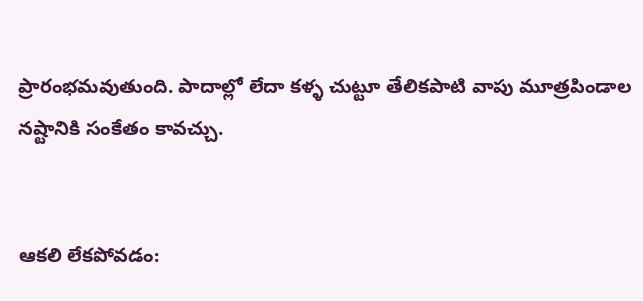ప్రారంభమవుతుంది. పాదాల్లో లేదా కళ్ళ చుట్టూ తేలికపాటి వాపు మూత్రపిండాల నష్టానికి సంకేతం కావచ్చు.


ఆకలి లేకపోవడం: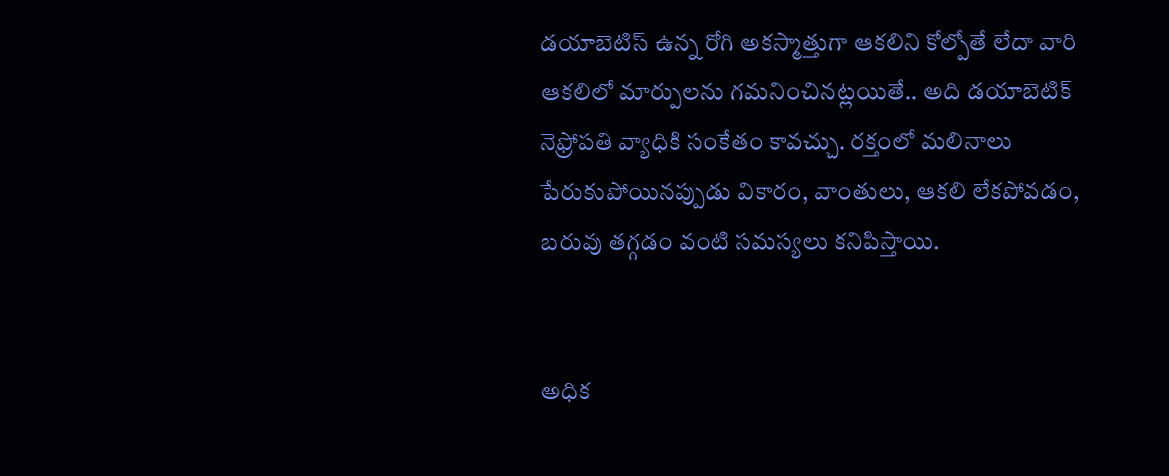డయాబెటిస్ ఉన్న రోగి అకస్మాత్తుగా ఆకలిని కోల్పోతే లేదా వారి ఆకలిలో మార్పులను గమనించినట్లయితే.. అది డయాబెటిక్ నెఫ్రోపతి వ్యాధికి సంకేతం కావచ్చు. రక్తంలో మలినాలు పేరుకుపోయినప్పుడు వికారం, వాంతులు, ఆకలి లేకపోవడం, బరువు తగ్గడం వంటి సమస్యలు కనిపిస్తాయి.


అధిక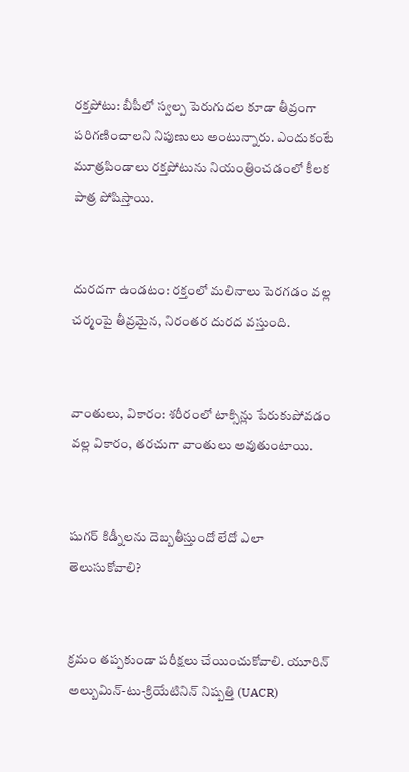రక్తపోటు: బీపీలో స్వల్ప పెరుగుదల కూడా తీవ్రంగా పరిగణించాలని నిపుణులు అంటున్నారు. ఎందుకంటే మూత్రపిండాలు రక్తపోటును నియంత్రించడంలో కీలక పాత్ర పోషిస్తాయి.


దురదగా ఉండటం: రక్తంలో మలినాలు పెరగడం వల్ల చర్మంపై తీవ్రమైన, నిరంతర దురద వస్తుంది.


వాంతులు, వికారం: శరీరంలో టాక్సిన్లు పేరుకుపోవడం వల్ల వికారం, తరచుగా వాంతులు అవుతుంటాయి.


షుగర్ కిడ్నీలను దెబ్బతీస్తుందో లేదో ఎలా తెలుసుకోవాలి?


క్రమం తప్పకుండా పరీక్షలు చేయించుకోవాలి. యూరిన్ అల్బుమిన్-టు-క్రియేటినిన్ నిష్పత్తి (UACR)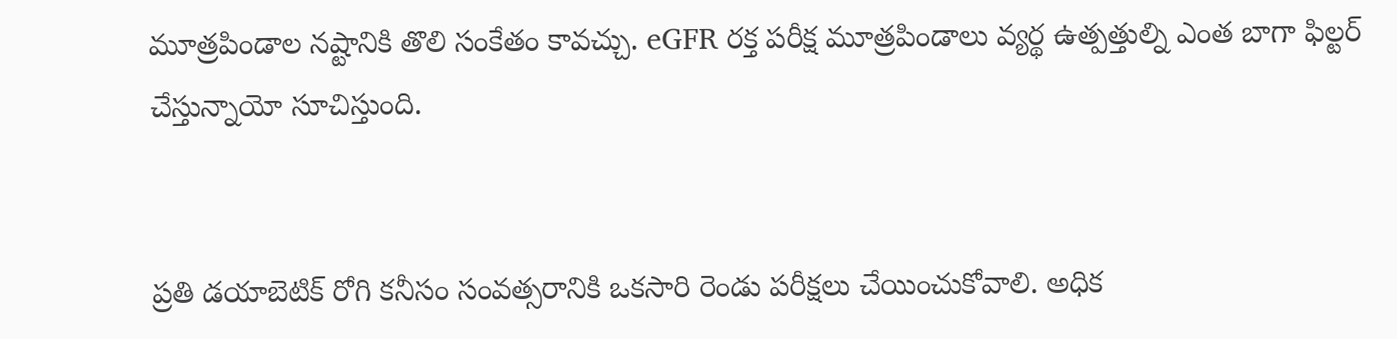మూత్రపిండాల నష్టానికి తొలి సంకేతం కావచ్చు. eGFR రక్త పరీక్ష మూత్రపిండాలు వ్యర్థ ఉత్పత్తుల్ని ఎంత బాగా ఫిల్టర్ చేస్తున్నాయో సూచిస్తుంది.


ప్రతి డయాబెటిక్ రోగి కనీసం సంవత్సరానికి ఒకసారి రెండు పరీక్షలు చేయించుకోవాలి. అధిక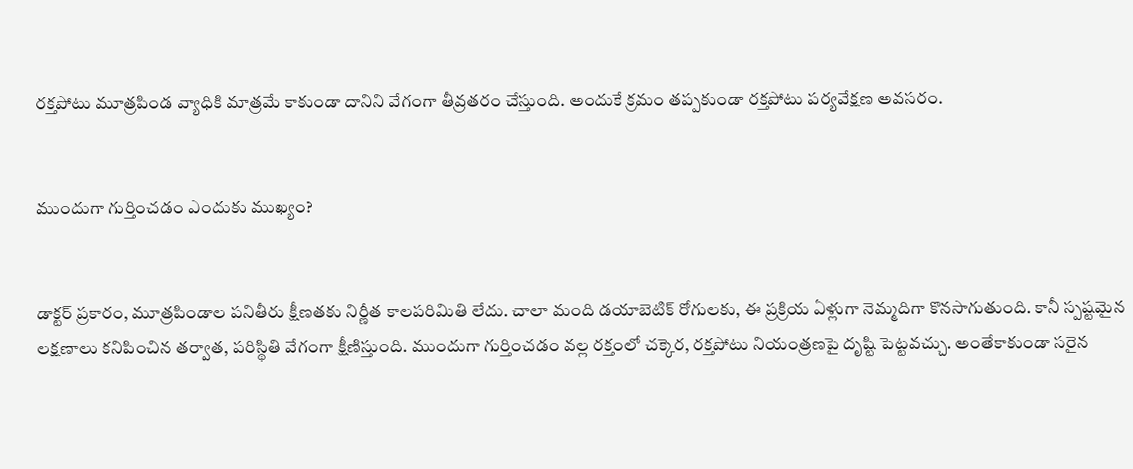రక్తపోటు మూత్రపిండ వ్యాధికి మాత్రమే కాకుండా దానిని వేగంగా తీవ్రతరం చేస్తుంది. అందుకే క్రమం తప్పకుండా రక్తపోటు పర్యవేక్షణ అవసరం.


ముందుగా గుర్తించడం ఎందుకు ముఖ్యం?


డాక్టర్ ప్రకారం, మూత్రపిండాల పనితీరు క్షీణతకు నిర్ణీత కాలపరిమితి లేదు. చాలా మంది డయాబెటిక్ రోగులకు, ఈ ప్రక్రియ ఏళ్లుగా నెమ్మదిగా కొనసాగుతుంది. కానీ స్పష్టమైన లక్షణాలు కనిపించిన తర్వాత, పరిస్థితి వేగంగా క్షీణిస్తుంది. ముందుగా గుర్తించడం వల్ల రక్తంలో చక్కెర, రక్తపోటు నియంత్రణపై దృష్టి పెట్టవచ్చు. అంతేకాకుండా సరైన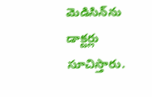మెడిసిన్‌ను డాక్టర్లు సూచిస్తారు.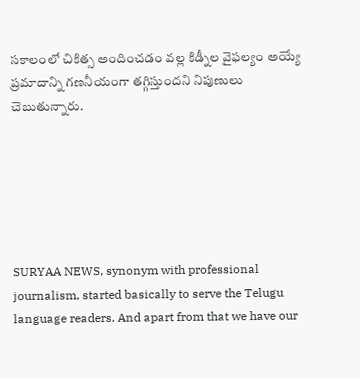సకాలంలో చికిత్స అందించడం వల్ల కిడ్నీల వైఫల్యం అయ్యే ప్రమాదాన్ని గణనీయంగా తగ్గిస్తుందని నిపుణులు చెబుతున్నారు.






SURYAA NEWS, synonym with professional journalism, started basically to serve the Telugu language readers. And apart from that we have our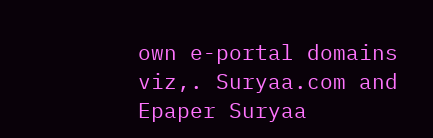own e-portal domains viz,. Suryaa.com and Epaper Suryaa